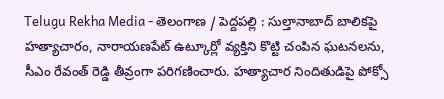Telugu Rekha Media - తెలంగాణ / పెద్దపల్లి : సుల్తానాబాద్ బాలికపై హత్యాచారం, నారాయణపేట్ ఉట్కూర్లో వ్యక్తిని కొట్టి చంపిన ఘటనలను, సీఎం రేవంత్ రెడ్డి తీవ్రంగా పరిగణించారు. హత్యాచార నిందితుడిపై పోక్సో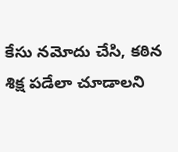కేసు నమోదు చేసి, కఠిన శిక్ష పడేలా చూడాలని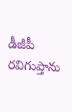డీజీపీ రవిగుప్తాను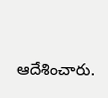ఆదేశించారు.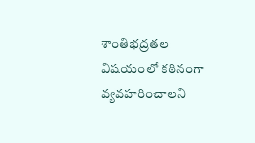శాంతిభద్రతల విషయంలో కఠినంగా వ్యవహరించాలని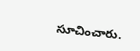సూచించారు.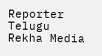Reporter
Telugu Rekha Media